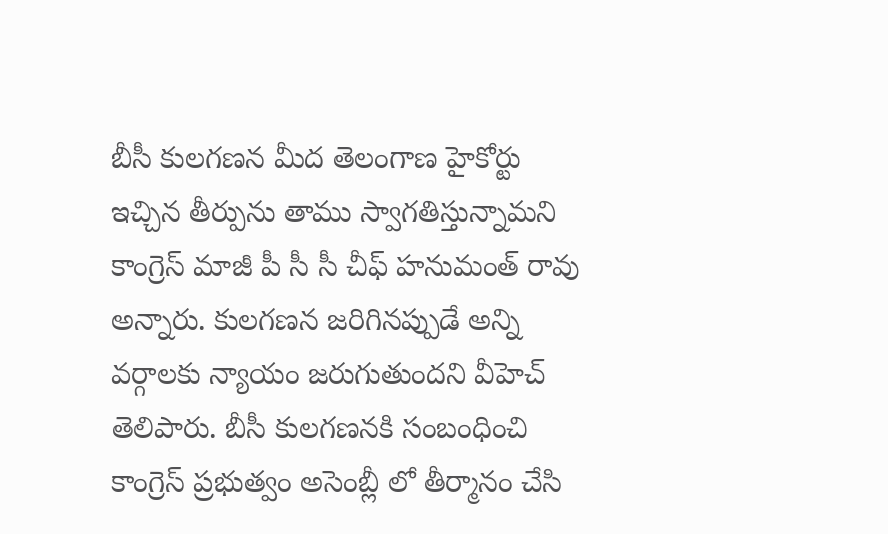బీసీ కులగణన మీద తెలంగాణ హైకోర్టు ఇచ్చిన తీర్పును తాము స్వాగతిస్తున్నామని కాంగ్రెస్ మాజీ పీ సీ సీ చీఫ్ హనుమంత్ రావు అన్నారు. కులగణన జరిగినప్పుడే అన్ని వర్గాలకు న్యాయం జరుగుతుందని వీహెచ్ తెలిపారు. బీసీ కులగణనకి సంబంధించి కాంగ్రెస్ ప్రభుత్వం అసెంబ్లీ లో తీర్మానం చేసి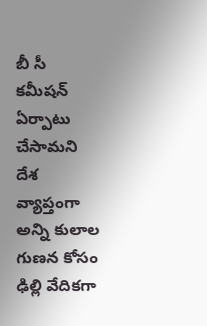బీ సీ కమీషన్ ఏర్పాటు చేసామని దేశ వ్యాప్తంగా అన్ని కులాల గుణన కోసం ఢిల్లి వేదికగా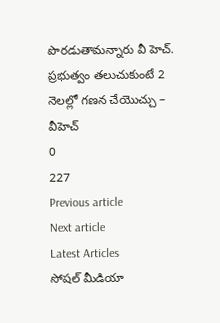పొరడుతామన్నారు వీ హెచ్.
ప్రభుత్వం తలుచుకుంటే 2 నెలల్లో గణన చేయొచ్చు – వీహెచ్
0
227
Previous article
Next article
Latest Articles
సోషల్ మీడియా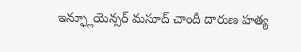ఇన్ఫ్లూయెన్సర్ మసూద్ చాందీ దారుణ హత్య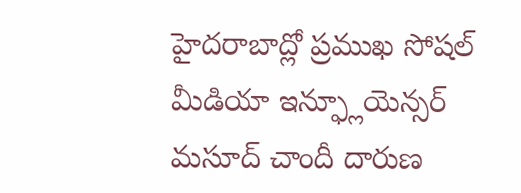హైదరాబాద్లో ప్రముఖ సోషల్ మీడియా ఇన్ఫ్లూయెన్సర్ మసూద్ చాందీ దారుణ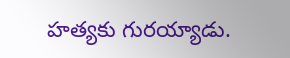హత్యకు గురయ్యాడు.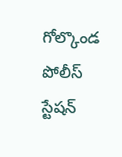గోల్కొండ పోలీస్ స్టేషన్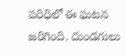పరిధిలో ఈ ఘటన జరిగింది. దుండగులు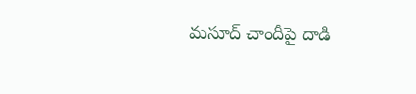మసూద్ చాందీపై దాడి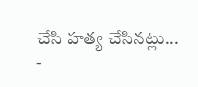చేసి హత్య చేసినట్లు...
-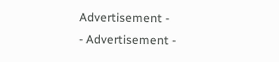Advertisement -
- Advertisement -